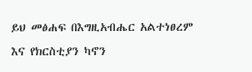ይህ መፅሐፍ በእግዚአብሔር አልተነፀረም እና የክርስቲያን ካኖን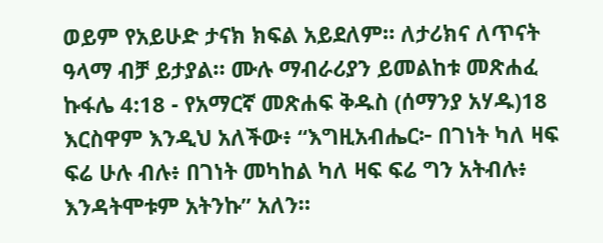ወይም የአይሁድ ታናክ ክፍል አይደለም። ለታሪክና ለጥናት ዓላማ ብቻ ይታያል። ሙሉ ማብራሪያን ይመልከቱ መጽሐፈ ኩፋሌ 4:18 - የአማርኛ መጽሐፍ ቅዱስ (ሰማንያ አሃዱ)18 እርስዋም እንዲህ አለችው፥ “እግዚአብሔር፦ በገነት ካለ ዛፍ ፍሬ ሁሉ ብሉ፥ በገነት መካከል ካለ ዛፍ ፍሬ ግን አትብሉ፥ እንዳትሞቱም አትንኩ” አለን።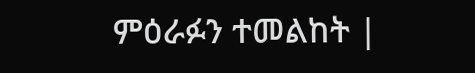ምዕራፉን ተመልከት |